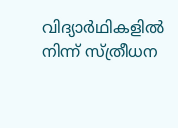വിദ്യാർഥികളിൽ നിന്ന് സ്ത്രീധന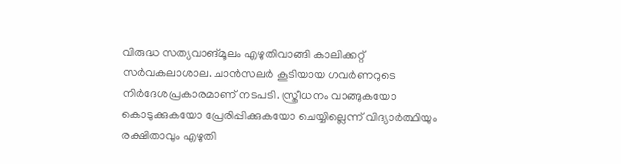വിരുദ്ധ സത്യവാങ്മൂലം എഴുതിവാങ്ങി കാലിക്കറ്റ് സർവകലാശാല. ചാൻസലർ കൂടിയായ ഗവർണറുടെ നിർദേശപ്രകാരമാണ് നടപടി. സ്ത്രീധനം വാങ്ങുകയോ കൊടുക്കുകയോ പ്രേരിപ്പിക്കുകയോ ചെയ്യില്ലെന്ന് വിദ്യാര്‍ത്ഥിയും രക്ഷിതാവും എഴുതി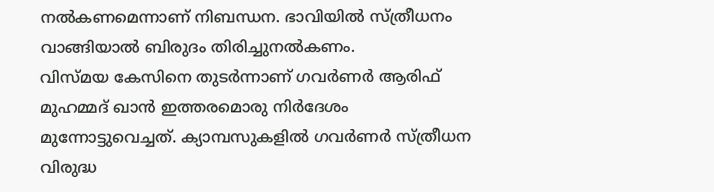നല്‍കണമെന്നാണ് നിബന്ധന. ഭാവിയില്‍ സ്ത്രീധനം വാങ്ങിയാല്‍ ബിരുദം തിരിച്ചുനല്‍കണം.
വിസ്മയ കേസിനെ തുടർന്നാണ് ഗവർണർ ആരിഫ് മുഹമ്മദ് ഖാൻ ഇത്തരമൊരു നിർദേശം മുന്നോട്ടുവെച്ചത്. ക്യാമ്പസുകളിൽ ഗവർണർ സ്ത്രീധന വിരുദ്ധ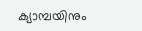ക്യാമ്പയിനും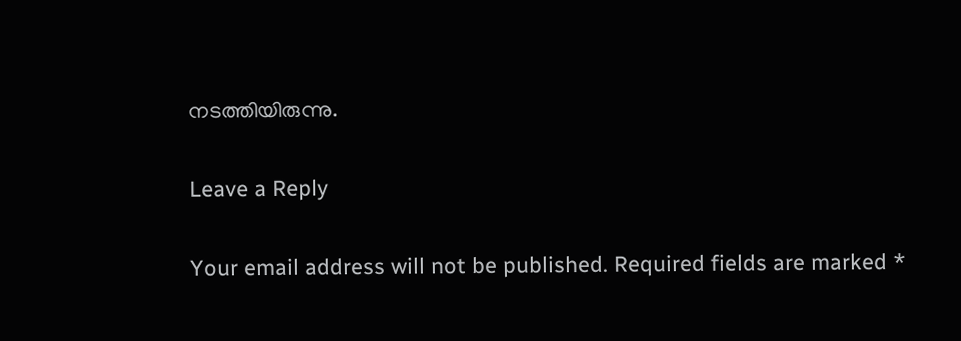നടത്തിയിരുന്നു.

Leave a Reply

Your email address will not be published. Required fields are marked *